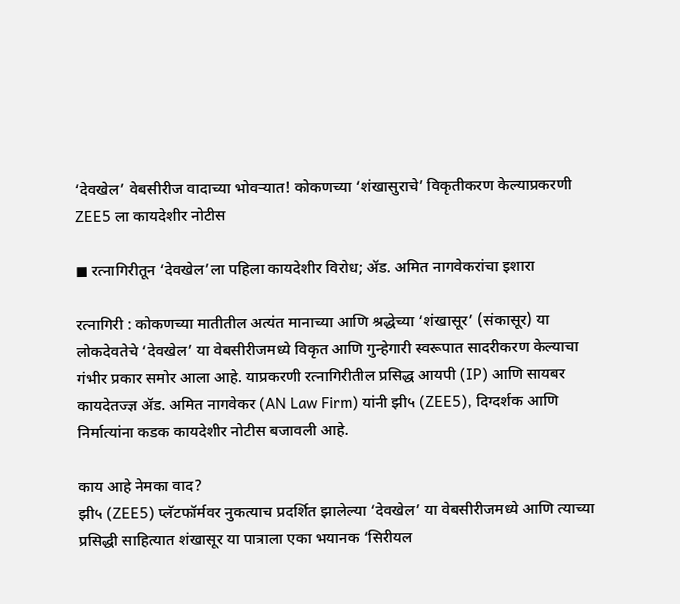‘देवखेल’ वेबसीरीज वादाच्या भोवऱ्यात! कोकणच्या ‘शंखासुराचे’ विकृतीकरण केल्याप्रकरणी ZEE5 ला कायदेशीर नोटीस

◼ रत्नागिरीतून ‘देवखेल’ला पहिला कायदेशीर विरोध; ॲड. अमित नागवेकरांचा इशारा

रत्नागिरी : कोकणच्या मातीतील अत्यंत मानाच्या आणि श्रद्धेच्या ‘शंखासूर’ (संकासूर) या लोकदेवतेचे ‘देवखेल’ या वेबसीरीजमध्ये विकृत आणि गुन्हेगारी स्वरूपात सादरीकरण केल्याचा गंभीर प्रकार समोर आला आहे. याप्रकरणी रत्नागिरीतील प्रसिद्ध आयपी (IP) आणि सायबर कायदेतज्ज्ञ ॲड. अमित नागवेकर (AN Law Firm) यांनी झी५ (ZEE5), दिग्दर्शक आणि निर्मात्यांना कडक कायदेशीर नोटीस बजावली आहे.

काय आहे नेमका वाद?
झी५ (ZEE5) प्लॅटफॉर्मवर नुकत्याच प्रदर्शित झालेल्या ‘देवखेल’ या वेबसीरीजमध्ये आणि त्याच्या प्रसिद्धी साहित्यात शंखासूर या पात्राला एका भयानक ‘सिरीयल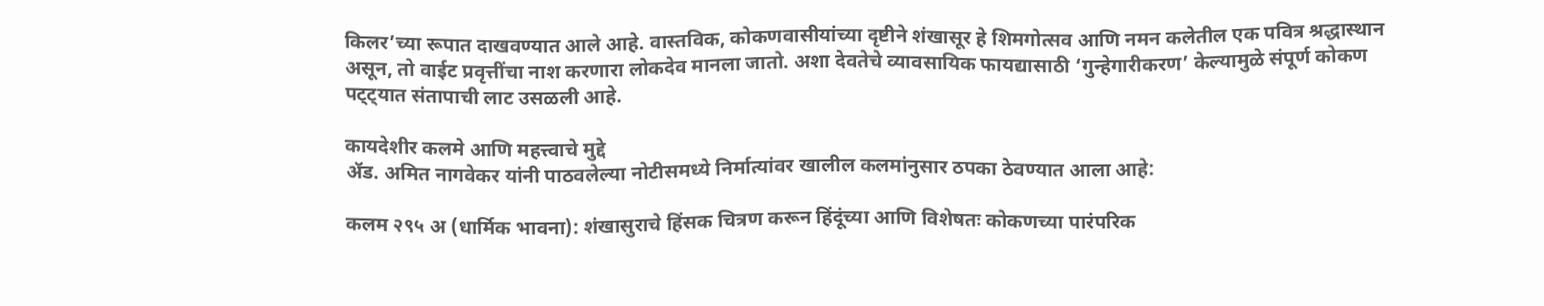किलर’च्या रूपात दाखवण्यात आले आहे. वास्तविक, कोकणवासीयांच्या दृष्टीने शंखासूर हे शिमगोत्सव आणि नमन कलेतील एक पवित्र श्रद्धास्थान असून, तो वाईट प्रवृत्तींचा नाश करणारा लोकदेव मानला जातो. अशा देवतेचे व्यावसायिक फायद्यासाठी ‘गुन्हेगारीकरण’ केल्यामुळे संपूर्ण कोकण पट्ट्यात संतापाची लाट उसळली आहे.

कायदेशीर कलमे आणि महत्त्वाचे मुद्दे
ॲड. अमित नागवेकर यांनी पाठवलेल्या नोटीसमध्ये निर्मात्यांवर खालील कलमांनुसार ठपका ठेवण्यात आला आहे:

कलम २९५ अ (धार्मिक भावना): शंखासुराचे हिंसक चित्रण करून हिंदूंच्या आणि विशेषतः कोकणच्या पारंपरिक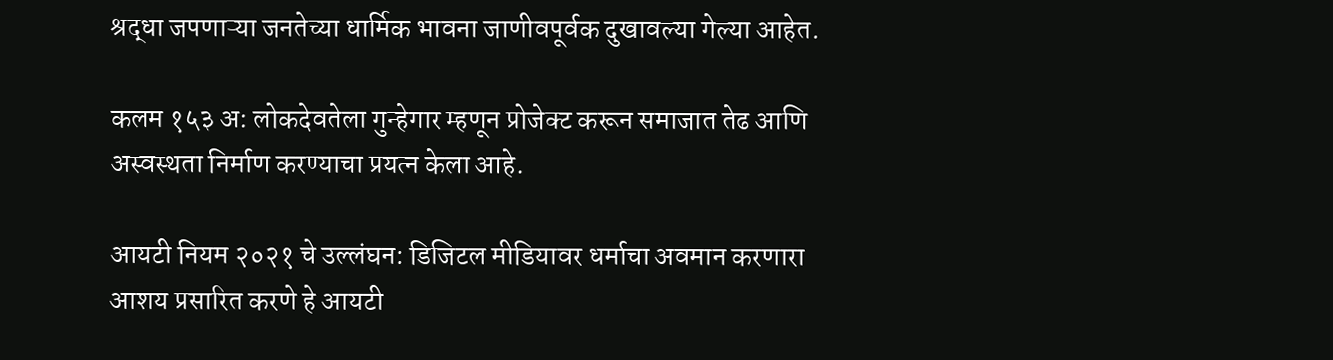श्रद्धा जपणाऱ्या जनतेच्या धार्मिक भावना जाणीवपूर्वक दुखावल्या गेल्या आहेत.

कलम १५३ अ: लोकदेवतेला गुन्हेगार म्हणून प्रोजेक्ट करून समाजात तेढ आणि अस्वस्थता निर्माण करण्याचा प्रयत्न केला आहे.

आयटी नियम २०२१ चे उल्लंघन: डिजिटल मीडियावर धर्माचा अवमान करणारा आशय प्रसारित करणे हे आयटी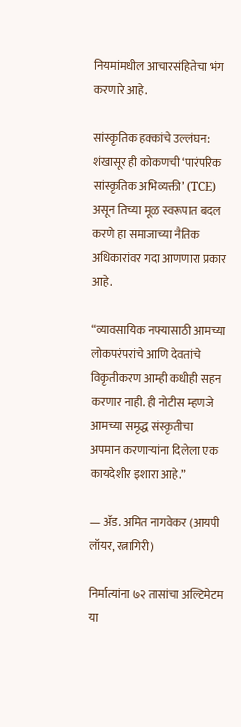नियमांमधील आचारसंहितेचा भंग करणारे आहे.

सांस्कृतिक हक्कांचे उल्लंघन: शंखासूर ही कोकणची ‘पारंपरिक सांस्कृतिक अभिव्यक्ती’ (TCE) असून तिच्या मूळ स्वरूपात बदल करणे हा समाजाच्या नैतिक अधिकारांवर गदा आणणारा प्रकार आहे.

“व्यावसायिक नफ्यासाठी आमच्या लोकपरंपरांचे आणि देवतांचे विकृतीकरण आम्ही कधीही सहन करणार नाही. ही नोटीस म्हणजे आमच्या समृद्ध संस्कृतीचा अपमान करणाऱ्यांना दिलेला एक कायदेशीर इशारा आहे.”

— ॲड. अमित नागवेकर (आयपी लॉयर, रत्नागिरी)

निर्मात्यांना ७२ तासांचा अल्टिमेटम
या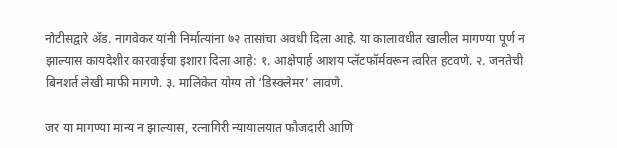नोटीसद्वारे ॲड. नागवेकर यांनी निर्मात्यांना ७२ तासांचा अवधी दिला आहे. या कालावधीत खालील मागण्या पूर्ण न झाल्यास कायदेशीर कारवाईचा इशारा दिला आहे: १. आक्षेपार्ह आशय प्लॅटफॉर्मवरून त्वरित हटवणे. २. जनतेची बिनशर्त लेखी माफी मागणे. ३. मालिकेत योग्य तो ‘डिस्क्लेमर’ लावणे.

जर या मागण्या मान्य न झाल्यास, रत्नागिरी न्यायालयात फौजदारी आणि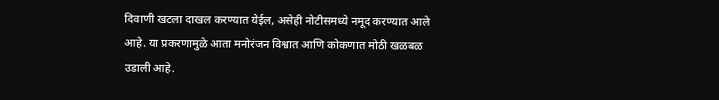दिवाणी खटला दाखल करण्यात येईल, असेही नोटीसमध्ये नमूद करण्यात आले आहे. या प्रकरणामुळे आता मनोरंजन विश्वात आणि कोकणात मोठी खळबळ उडाली आहे.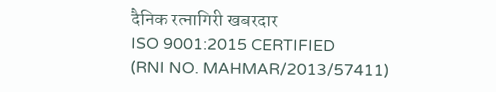दैनिक रत्नागिरी खबरदार
ISO 9001:2015 CERTIFIED
(RNI NO. MAHMAR/2013/57411)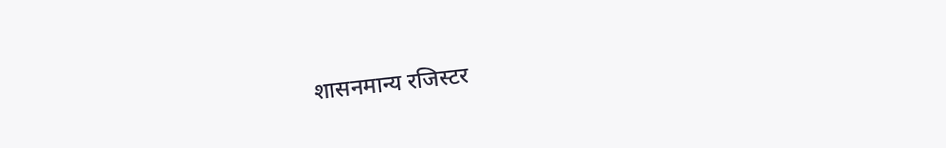शासनमान्य रजिस्टर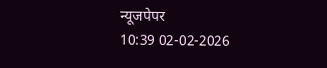न्यूजपेपर
10:39 02-02-2026